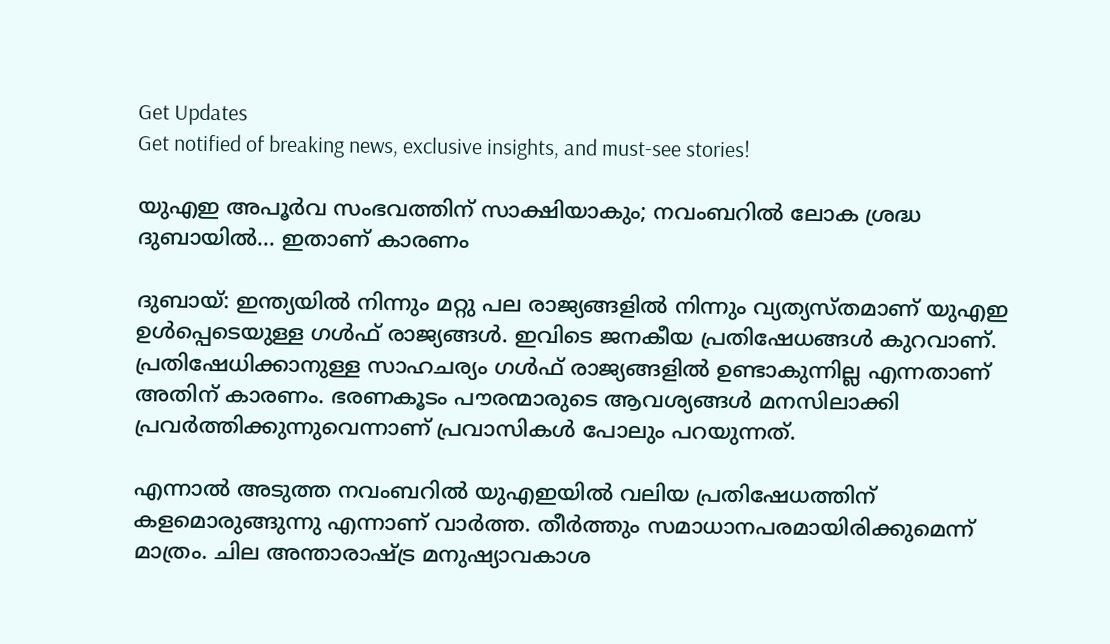Get Updates
Get notified of breaking news, exclusive insights, and must-see stories!

യുഎഇ അപൂര്‍വ സംഭവത്തിന് സാക്ഷിയാകും; നവംബറില്‍ ലോക ശ്രദ്ധ ദുബായില്‍... ഇതാണ് കാരണം

ദുബായ്: ഇന്ത്യയില്‍ നിന്നും മറ്റു പല രാജ്യങ്ങളില്‍ നിന്നും വ്യത്യസ്തമാണ് യുഎഇ ഉള്‍പ്പെടെയുള്ള ഗള്‍ഫ് രാജ്യങ്ങള്‍. ഇവിടെ ജനകീയ പ്രതിഷേധങ്ങള്‍ കുറവാണ്. പ്രതിഷേധിക്കാനുള്ള സാഹചര്യം ഗള്‍ഫ് രാജ്യങ്ങളില്‍ ഉണ്ടാകുന്നില്ല എന്നതാണ് അതിന് കാരണം. ഭരണകൂടം പൗരന്മാരുടെ ആവശ്യങ്ങള്‍ മനസിലാക്കി പ്രവര്‍ത്തിക്കുന്നുവെന്നാണ് പ്രവാസികള്‍ പോലും പറയുന്നത്.

എന്നാല്‍ അടുത്ത നവംബറില്‍ യുഎഇയില്‍ വലിയ പ്രതിഷേധത്തിന് കളമൊരുങ്ങുന്നു എന്നാണ് വാര്‍ത്ത. തീര്‍ത്തും സമാധാനപരമായിരിക്കുമെന്ന് മാത്രം. ചില അന്താരാഷ്ട്ര മനുഷ്യാവകാശ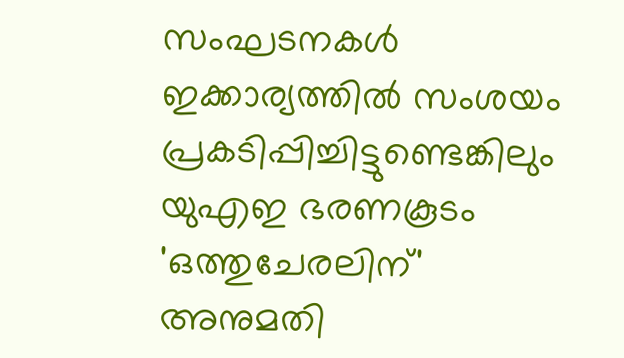സംഘടനകള്‍ ഇക്കാര്യത്തില്‍ സംശയം പ്രകടിപ്പിച്ചിട്ടുണ്ടെങ്കിലും യുഎഇ ഭരണകൂടം 'ഒത്തുചേരലിന്' അനുമതി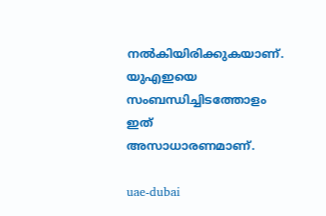നല്‍കിയിരിക്കുകയാണ്. യുഎഇയെ സംബന്ധിച്ചിടത്തോളം ഇത് അസാധാരണമാണ്.

uae-dubai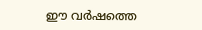ഈ വര്‍ഷത്തെ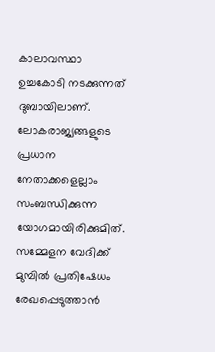കാലാവസ്ഥാ ഉച്ചകോടി നടക്കുന്നത് ദുബായിലാണ്. ലോകരാജ്യങ്ങളുടെ പ്രധാന നേതാക്കളെല്ലാം സംബന്ധിക്കുന്ന യോഗമായിരിക്കുമിത്. സമ്മേളന വേദിക്ക് മുമ്പില്‍ പ്രതിഷേധം രേഖപ്പെടുത്താന്‍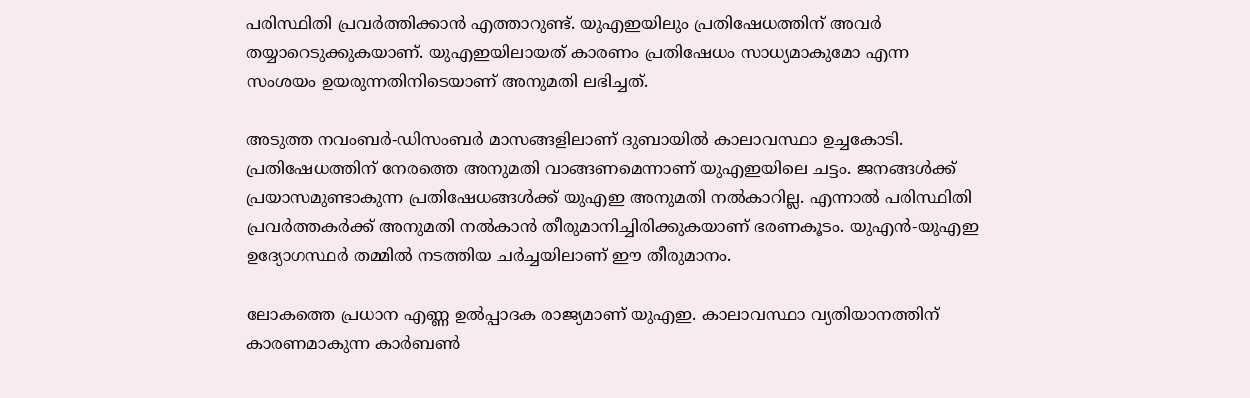പരിസ്ഥിതി പ്രവര്‍ത്തിക്കാന്‍ എത്താറുണ്ട്. യുഎഇയിലും പ്രതിഷേധത്തിന് അവര്‍ തയ്യാറെടുക്കുകയാണ്. യുഎഇയിലായത് കാരണം പ്രതിഷേധം സാധ്യമാകുമോ എന്ന സംശയം ഉയരുന്നതിനിടെയാണ് അനുമതി ലഭിച്ചത്.

അടുത്ത നവംബര്‍-ഡിസംബര്‍ മാസങ്ങളിലാണ് ദുബായില്‍ കാലാവസ്ഥാ ഉച്ചകോടി. പ്രതിഷേധത്തിന് നേരത്തെ അനുമതി വാങ്ങണമെന്നാണ് യുഎഇയിലെ ചട്ടം. ജനങ്ങള്‍ക്ക് പ്രയാസമുണ്ടാകുന്ന പ്രതിഷേധങ്ങള്‍ക്ക് യുഎഇ അനുമതി നല്‍കാറില്ല. എന്നാല്‍ പരിസ്ഥിതി പ്രവര്‍ത്തകര്‍ക്ക് അനുമതി നല്‍കാന്‍ തീരുമാനിച്ചിരിക്കുകയാണ് ഭരണകൂടം. യുഎന്‍-യുഎഇ ഉദ്യോഗസ്ഥര്‍ തമ്മില്‍ നടത്തിയ ചര്‍ച്ചയിലാണ് ഈ തീരുമാനം.

ലോകത്തെ പ്രധാന എണ്ണ ഉല്‍പ്പാദക രാജ്യമാണ് യുഎഇ. കാലാവസ്ഥാ വ്യതിയാനത്തിന് കാരണമാകുന്ന കാര്‍ബണ്‍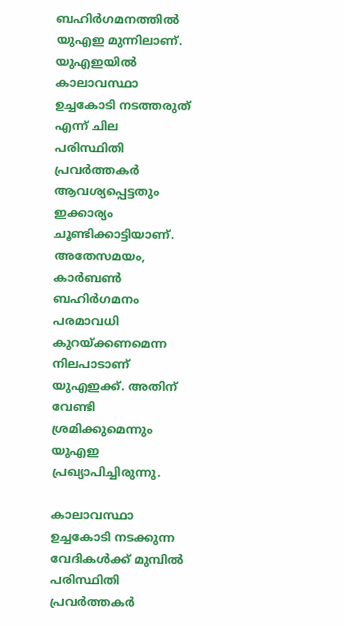ബഹിര്‍ഗമനത്തില്‍ യുഎഇ മുന്നിലാണ്. യുഎഇയില്‍ കാലാവസ്ഥാ ഉച്ചകോടി നടത്തരുത് എന്ന് ചില പരിസ്ഥിതി പ്രവര്‍ത്തകര്‍ ആവശ്യപ്പെട്ടതും ഇക്കാര്യം ചൂണ്ടിക്കാട്ടിയാണ്. അതേസമയം, കാര്‍ബണ്‍ ബഹിര്‍ഗമനം പരമാവധി കുറയ്ക്കണമെന്ന നിലപാടാണ് യുഎഇക്ക്. അതിന് വേണ്ടി ശ്രമിക്കുമെന്നും യുഎഇ പ്രഖ്യാപിച്ചിരുന്നു.

കാലാവസ്ഥാ ഉച്ചകോടി നടക്കുന്ന വേദികള്‍ക്ക് മുമ്പില്‍ പരിസ്ഥിതി പ്രവര്‍ത്തകര്‍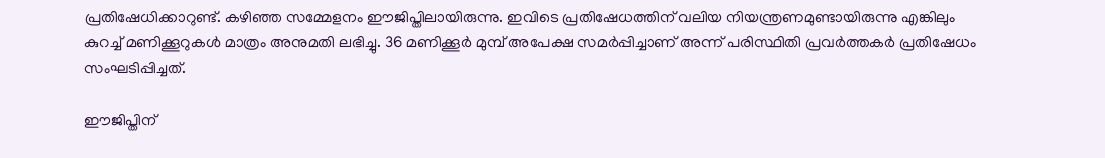പ്രതിഷേധിക്കാറുണ്ട്. കഴിഞ്ഞ സമ്മേളനം ഈജിപ്തിലായിരുന്നു. ഇവിടെ പ്രതിഷേധത്തിന് വലിയ നിയന്ത്രണമുണ്ടായിരുന്നു എങ്കിലും കുറച്ച് മണിക്കൂറുകള്‍ മാത്രം അനുമതി ലഭിച്ചു. 36 മണിക്കൂര്‍ മുമ്പ് അപേക്ഷ സമര്‍പ്പിച്ചാണ് അന്ന് പരിസ്ഥിതി പ്രവര്‍ത്തകര്‍ പ്രതിഷേധം സംഘടിപ്പിച്ചത്.

ഈജിപ്തിന്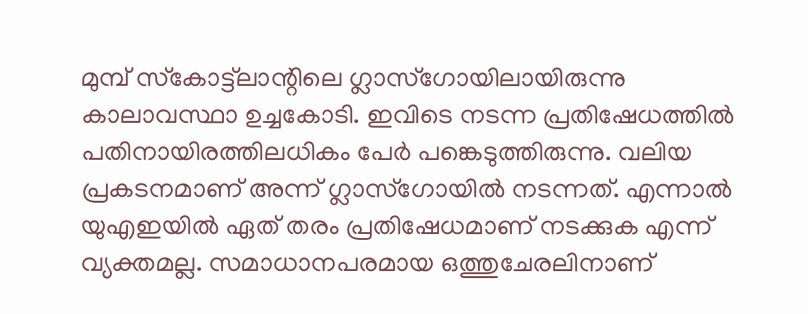മുമ്പ് സ്‌കോട്ട്‌ലാന്റിലെ ഗ്ലാസ്‌ഗോയിലായിരുന്നു കാലാവസ്ഥാ ഉച്ചകോടി. ഇവിടെ നടന്ന പ്രതിഷേധത്തില്‍ പതിനായിരത്തിലധികം പേര്‍ പങ്കെടുത്തിരുന്നു. വലിയ പ്രകടനമാണ് അന്ന് ഗ്ലാസ്‌ഗോയില്‍ നടന്നത്. എന്നാല്‍ യുഎഇയില്‍ ഏത് തരം പ്രതിഷേധമാണ് നടക്കുക എന്ന് വ്യക്തമല്ല. സമാധാനപരമായ ഒത്തുചേരലിനാണ്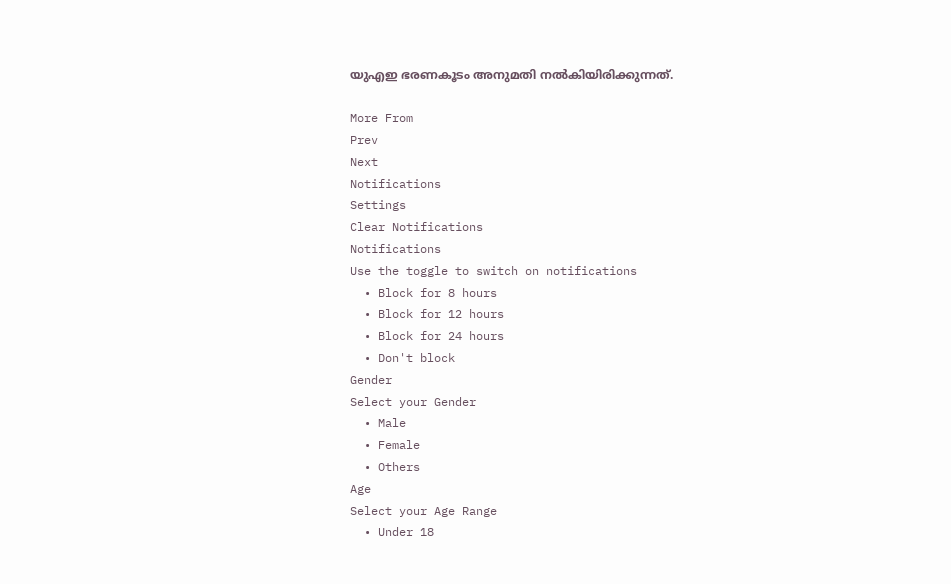യുഎഇ ഭരണകൂടം അനുമതി നല്‍കിയിരിക്കുന്നത്.

More From
Prev
Next
Notifications
Settings
Clear Notifications
Notifications
Use the toggle to switch on notifications
  • Block for 8 hours
  • Block for 12 hours
  • Block for 24 hours
  • Don't block
Gender
Select your Gender
  • Male
  • Female
  • Others
Age
Select your Age Range
  • Under 18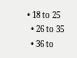• 18 to 25
  • 26 to 35
  • 36 to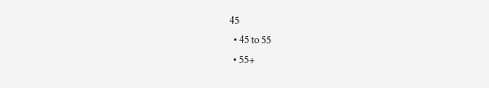45
  • 45 to 55
  • 55+